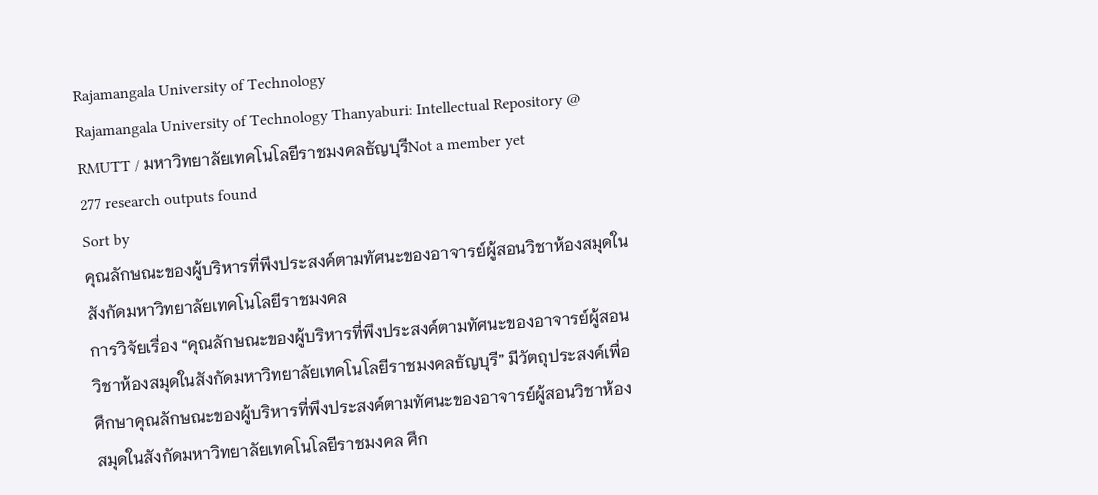Rajamangala University of Technology
Rajamangala University of Technology Thanyaburi: Intellectual Repository @ RMUTT / มหาวิทยาลัยเทคโนโลยีราชมงคลธัญบุรีNot a member yet
277 research outputs found
Sort by
คุณลักษณะของผู้บริหารที่พึงประสงค์ตามทัศนะของอาจารย์ผู้สอนวิชาห้องสมุดในสังกัดมหาวิทยาลัยเทคโนโลยีราชมงคล
การวิจัยเรื่อง “คุณลักษณะของผู้บริหารที่พึงประสงค์ตามทัศนะของอาจารย์ผู้สอนวิชาห้องสมุดในสังกัดมหาวิทยาลัยเทคโนโลยีราชมงคลธัญบุรี” มีวัตถุประสงค์เพื่อศึกษาคุณลักษณะของผู้บริหารที่พึงประสงค์ตามทัศนะของอาจารย์ผู้สอนวิชาห้องสมุดในสังกัดมหาวิทยาลัยเทคโนโลยีราชมงคล ศึก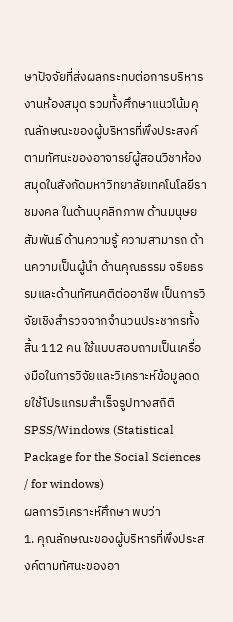ษาปัจจัยที่ส่งผลกระทบต่อการบริหารงานห้องสมุด รวมทั้งศึกษาแนวโน้มคุณลักษณะของผู้บริหารที่พึงประสงค์ตามทัศนะของอาจารย์ผู้สอนวิชาห้องสมุดในสังกัดมหาวิทยาลัยเทคโนโลยีราชมงคล ในด้านบุคลิกภาพ ด้านมนุษยสัมพันธ์ ด้านความรู้ ความสามารถ ด้านความเป็นผู้นำ ด้านคุณธรรม จริยธรรมและด้านทัศนคติต่ออาชีพ เป็นการวิจัยเชิงสำรวจจากจำนวนประชากรทั้งสิ้น 112 คน ใช้แบบสอบถามเป็นเครื่องมือในการวิจัยและวิเคราะห์ข้อมูลดดยใช้โปรแกรมสำเร็จรูปทางสถิติ SPSS/Windows (Statistical Package for the Social Sciences / for windows)
ผลการวิเคราะห์ศึกษา พบว่า
1. คุณลักษณะของผู้บริหารที่พึงประสงค์ตามทัศนะของอา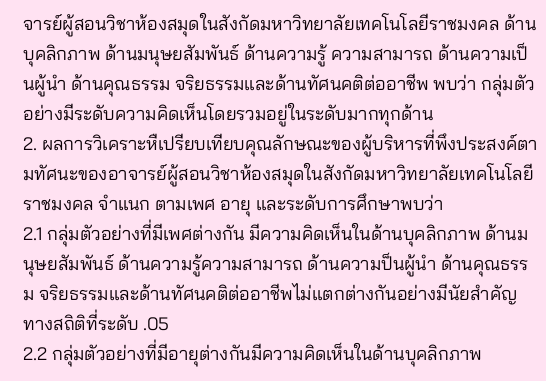จารย์ผู้สอนวิชาห้องสมุดในสังกัดมหาวิทยาลัยเทคโนโลยีราชมงคล ด้านบุคลิกภาพ ด้านมนุษยสัมพันธ์ ด้านความรู้ ความสามารถ ด้านความเป็นผู้นำ ด้านคุณธรรม จริยธรรมและด้านทัศนคติต่ออาชีพ พบว่า กลุ่มตัวอย่างมีระดับความคิดเห็นโดยรวมอยู่ในระดับมากทุกด้าน
2. ผลการวิเคราะหืเปรียบเทียบคุณลักษณะของผู้บริหารที่พึงประสงค์ตามทัศนะของอาจารย์ผู้สอนวิชาห้องสมุดในสังกัดมหาวิทยาลัยเทคโนโลยีราชมงคล จำแนก ตามเพศ อายุ และระดับการศึกษาพบว่า
2.1 กลุ่มตัวอย่างที่มีเพศต่างกัน มีความคิดเห็นในด้านบุคลิกภาพ ด้านมนุษยสัมพันธ์ ด้านความรู้ความสามารถ ด้านความป็นผู้นำ ด้านคุณธรรม จริยธรรมและด้านทัศนคติต่ออาชีพไม่แตกต่างกันอย่างมีนัยสำคัญทางสถิติที่ระดับ .05
2.2 กลุ่มตัวอย่างที่มีอายุต่างกันมีความคิดเห็นในด้านบุคลิกภาพ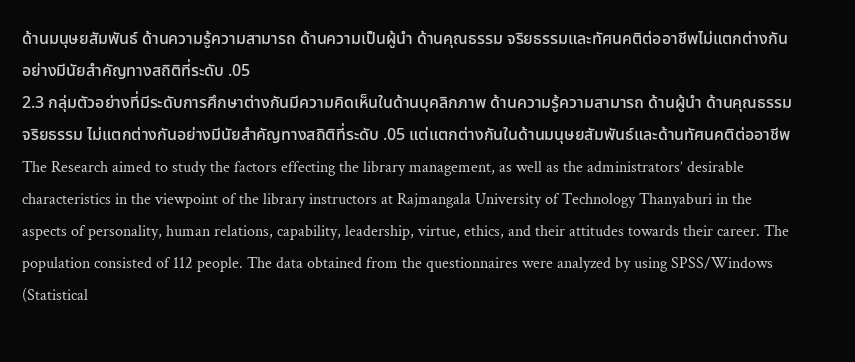ด้านมนุษยสัมพันธ์ ด้านความรู้ความสามารถ ด้านความเป็นผู้นำ ด้านคุณธรรม จริยธรรมและทัศนคติต่ออาชีพไม่แตกต่างกันอย่างมีนัยสำคัญทางสถิติที่ระดับ .05
2.3 กลุ่มตัวอย่างที่มีระดับการศึกษาต่างกันมีความคิดเห็นในด้านบุคลิกภาพ ด้านความรู้ความสามารถ ด้านผู้นำ ด้านคุณธรรม จริยธรรม ไม่แตกต่างกันอย่างมีนัยสำคัญทางสถิติที่ระดับ .05 แต่แตกต่างกันในด้านมนุษยสัมพันธ์และด้านทัศนคติต่ออาชีพThe Research aimed to study the factors effecting the library management, as well as the administrators’ desirable characteristics in the viewpoint of the library instructors at Rajmangala University of Technology Thanyaburi in the aspects of personality, human relations, capability, leadership, virtue, ethics, and their attitudes towards their career. The population consisted of 112 people. The data obtained from the questionnaires were analyzed by using SPSS/Windows (Statistical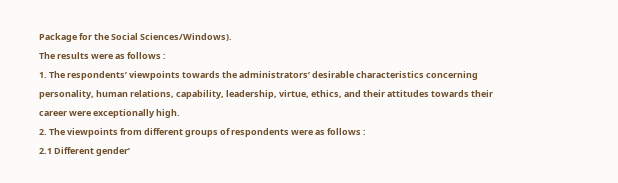Package for the Social Sciences/Windows).
The results were as follows :
1. The respondents’ viewpoints towards the administrators’ desirable characteristics concerning personality, human relations, capability, leadership, virtue, ethics, and their attitudes towards their career were exceptionally high.
2. The viewpoints from different groups of respondents were as follows :
2.1 Different gender’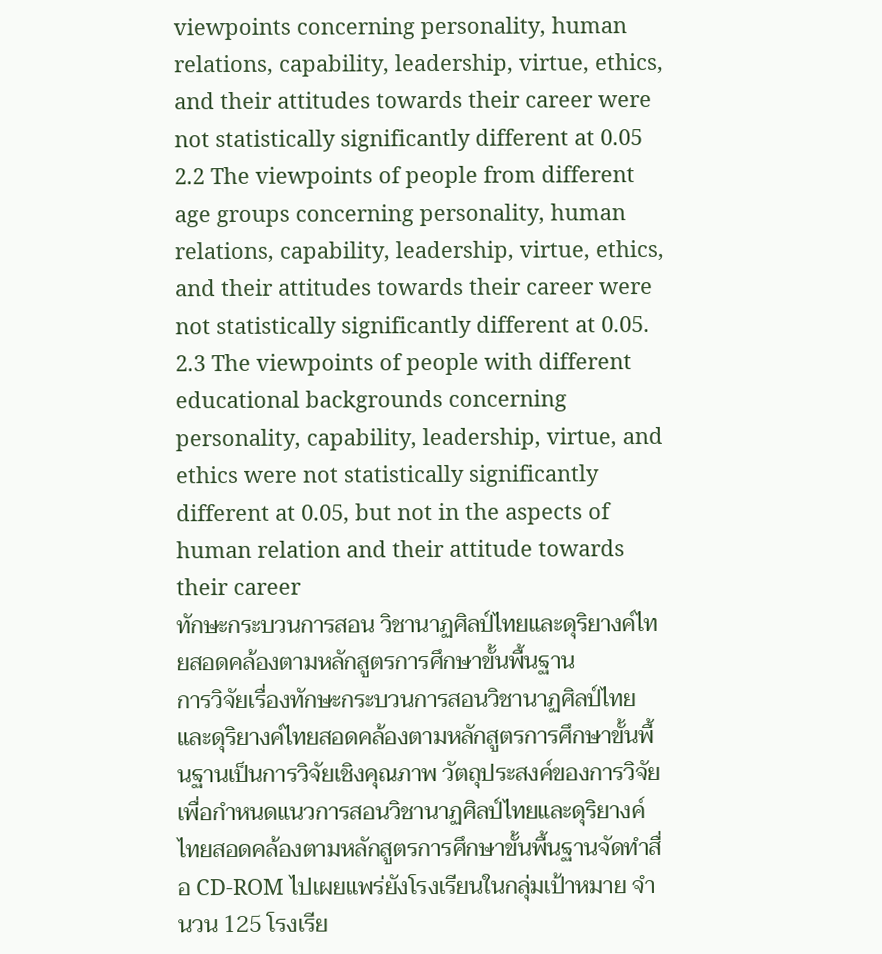viewpoints concerning personality, human relations, capability, leadership, virtue, ethics, and their attitudes towards their career were not statistically significantly different at 0.05
2.2 The viewpoints of people from different age groups concerning personality, human relations, capability, leadership, virtue, ethics, and their attitudes towards their career were not statistically significantly different at 0.05.
2.3 The viewpoints of people with different educational backgrounds concerning personality, capability, leadership, virtue, and ethics were not statistically significantly different at 0.05, but not in the aspects of human relation and their attitude towards their career
ทักษะกระบวนการสอน วิชานาฏศิลป์ไทยและดุริยางค์ไทยสอดคล้องตามหลักสูตรการศึกษาขั้นพื้นฐาน
การวิจัยเรื่องทักษะกระบวนการสอนวิชานาฏศิลป์ไทยและดุริยางค์ไทยสอดคล้องตามหลักสูตรการศึกษาขั้นพื้นฐานเป็นการวิจัยเชิงคุณภาพ วัตถุประสงค์ของการวิจัยเพื่อกำหนดแนวการสอนวิชานาฏศิลป์ไทยและดุริยางค์ไทยสอดคล้องตามหลักสูตรการศึกษาขั้นพื้นฐานจัดทำสื่อ CD-ROM ไปเผยแพร่ยังโรงเรียนในกลุ่มเป้าหมาย จำนวน 125 โรงเรีย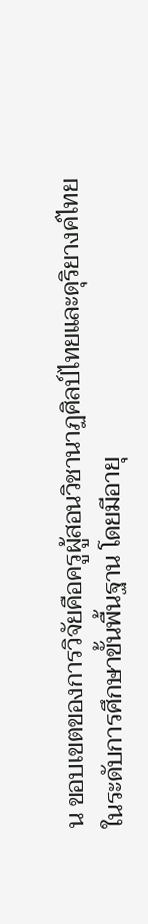น ขอบเขตของการวิจัยคือครูผู้สอนวิชานาฏศิลป์ไทยและดุริยางค์ไทยในระดับการศึกษาขั้นพื้นฐาน โดยมีอายุ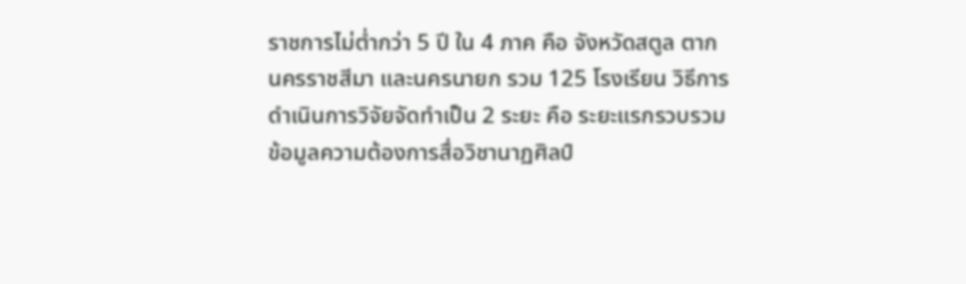ราชการไม่ต่ำกว่า 5 ปี ใน 4 ภาค คือ จังหวัดสตูล ตาก นครราชสีมา และนครนายก รวม 125 โรงเรียน วิธีการดำเนินการวิจัยจัดทำเป็น 2 ระยะ คือ ระยะแรกรวบรวมข้อมูลความต้องการสื่อวิชานาฏศิลป์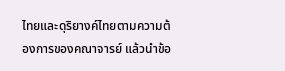ไทยและดุริยางค์ไทยตามความต้องการของคณาจารย์ แล้วนำข้อ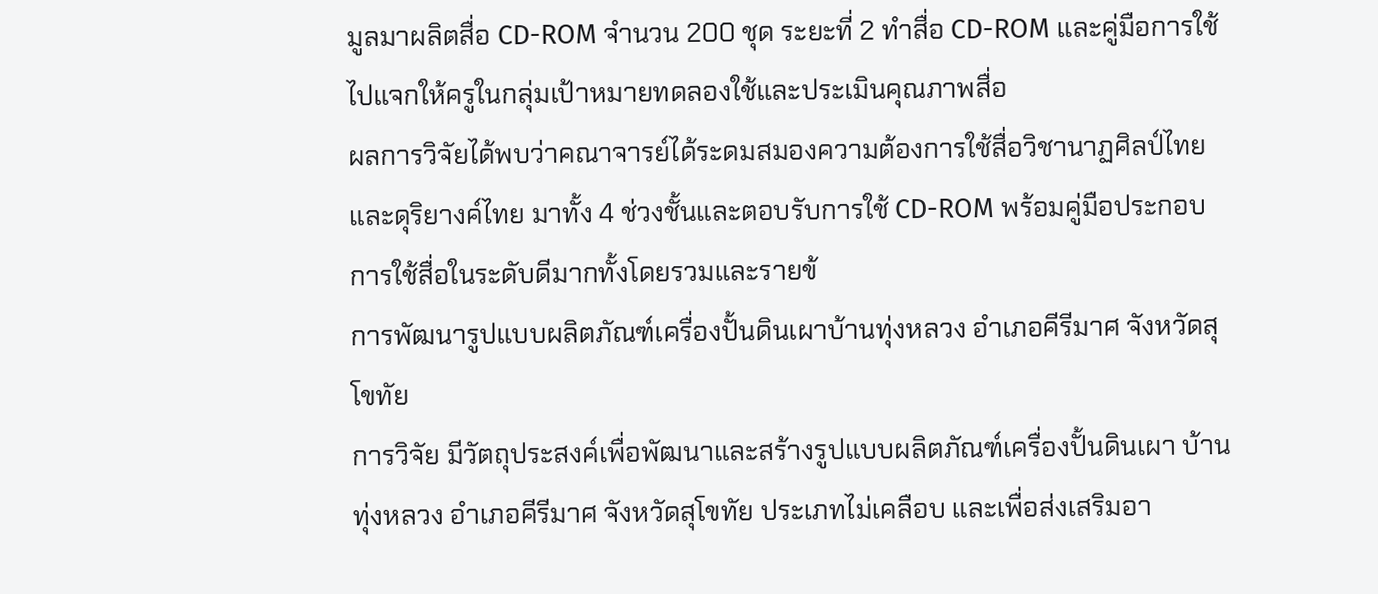มูลมาผลิตสื่อ CD-ROM จำนวน 200 ชุด ระยะที่ 2 ทำสื่อ CD-ROM และคู่มือการใช้ไปแจกให้ครูในกลุ่มเป้าหมายทดลองใช้และประเมินคุณภาพสื่อ
ผลการวิจัยได้พบว่าคณาจารย์ได้ระดมสมองความต้องการใช้สื่อวิชานาฏศิลป์ไทยและดุริยางค์ไทย มาทั้ง 4 ช่วงชั้นและตอบรับการใช้ CD-ROM พร้อมคู่มือประกอบการใช้สื่อในระดับดีมากทั้งโดยรวมและรายข้
การพัฒนารูปแบบผลิตภัณฑ์เครื่องปั้นดินเผาบ้านทุ่งหลวง อำเภอคีรีมาศ จังหวัดสุโขทัย
การวิจัย มีวัตถุประสงค์เพื่อพัฒนาและสร้างรูปแบบผลิตภัณฑ์เครื่องปั้นดินเผา บ้านทุ่งหลวง อำเภอคีรีมาศ จังหวัดสุโขทัย ประเภทไม่เคลือบ และเพื่อส่งเสริมอา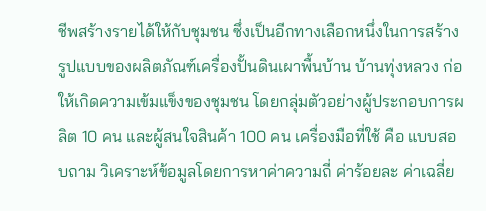ชีพสร้างรายได้ให้กับชุมชน ซึ่งเป็นอีกทางเลือกหนึ่งในการสร้างรูปแบบของผลิตภัณฑ์เครื่องปั้นดินเผาพื้นบ้าน บ้านทุ่งหลวง ก่อให้เกิดความเข้มแข็งของชุมชน โดยกลุ่มตัวอย่างผู้ประกอบการผลิต 10 คน และผู้สนใจสินค้า 100 คน เครื่องมือที่ใช้ คือ แบบสอบถาม วิเคราะห์ข้อมูลโดยการหาค่าความถี่ ค่าร้อยละ ค่าเฉลี่ย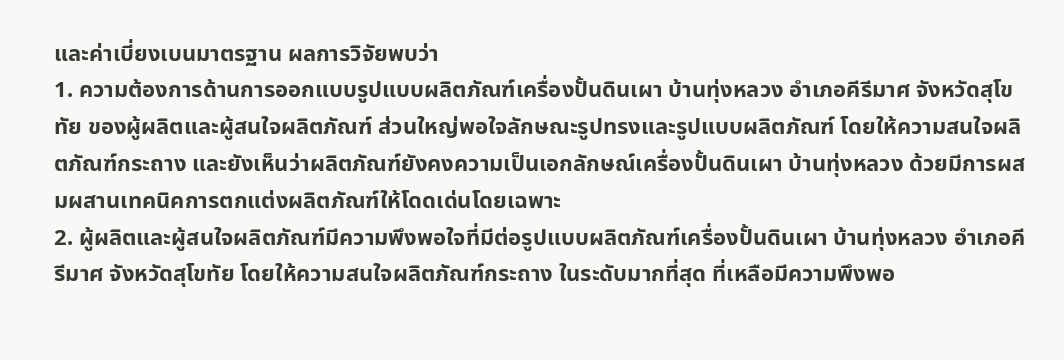และค่าเบี่ยงเบนมาตรฐาน ผลการวิจัยพบว่า
1. ความต้องการด้านการออกแบบรูปแบบผลิตภัณฑ์เครื่องปั้นดินเผา บ้านทุ่งหลวง อำเภอคีรีมาศ จังหวัดสุโขทัย ของผู้ผลิตและผู้สนใจผลิตภัณฑ์ ส่วนใหญ่พอใจลักษณะรูปทรงและรูปแบบผลิตภัณฑ์ โดยให้ความสนใจผลิตภัณฑ์กระถาง และยังเห็นว่าผลิตภัณฑ์ยังคงความเป็นเอกลักษณ์เครื่องปั้นดินเผา บ้านทุ่งหลวง ด้วยมีการผสมผสานเทคนิคการตกแต่งผลิตภัณฑ์ให้โดดเด่นโดยเฉพาะ
2. ผู้ผลิตและผู้สนใจผลิตภัณฑ์มีความพึงพอใจที่มีต่อรูปแบบผลิตภัณฑ์เครื่องปั้นดินเผา บ้านทุ่งหลวง อำเภอคีรีมาศ จังหวัดสุโขทัย โดยให้ความสนใจผลิตภัณฑ์กระถาง ในระดับมากที่สุด ที่เหลือมีความพึงพอ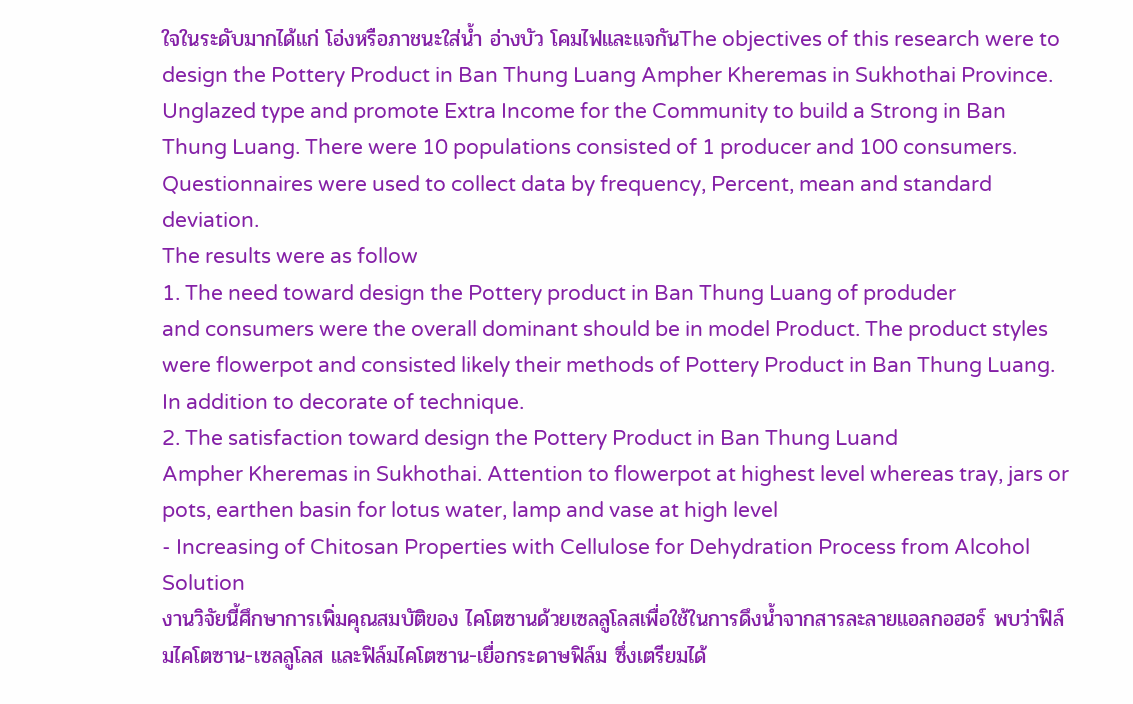ใจในระดับมากได้แก่ โอ่งหรือภาชนะใส่น้ำ อ่างบัว โคมไฟและแจกันThe objectives of this research were to design the Pottery Product in Ban Thung Luang Ampher Kheremas in Sukhothai Province. Unglazed type and promote Extra Income for the Community to build a Strong in Ban Thung Luang. There were 10 populations consisted of 1 producer and 100 consumers. Questionnaires were used to collect data by frequency, Percent, mean and standard deviation.
The results were as follow
1. The need toward design the Pottery product in Ban Thung Luang of produder
and consumers were the overall dominant should be in model Product. The product styles were flowerpot and consisted likely their methods of Pottery Product in Ban Thung Luang. In addition to decorate of technique.
2. The satisfaction toward design the Pottery Product in Ban Thung Luand
Ampher Kheremas in Sukhothai. Attention to flowerpot at highest level whereas tray, jars or pots, earthen basin for lotus water, lamp and vase at high level
- Increasing of Chitosan Properties with Cellulose for Dehydration Process from Alcohol Solution
งานวิจัยนี้ศึกษาการเพิ่มคุณสมบัติของ ไคโตซานด้วยเซลลูโลสเพื่อใช้ในการดึงน้ำจากสารละลายแอลกอฮอร์ พบว่าฟิล์มไคโตซาน-เซลลูโลส และฟิล์มไคโตซาน-เยื่อกระดาษฟิล์ม ซึ่งเตรียมได้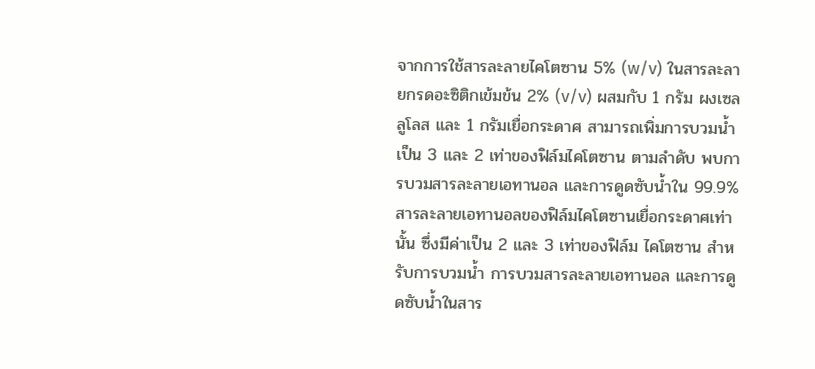จากการใช้สารละลายไคโตซาน 5% (w/v) ในสารละลายกรดอะซิติกเข้มข้น 2% (v/v) ผสมกับ 1 กรัม ผงเซลลูโลส และ 1 กรัมเยื่อกระดาศ สามารถเพิ่มการบวมน้ำเป็น 3 และ 2 เท่าของฟิล์มไคโตซาน ตามลำดับ พบการบวมสารละลายเอทานอล และการดูดซับน้ำใน 99.9% สารละลายเอทานอลของฟิล์มไคโตซานเยื่อกระดาศเท่านั้น ซึ่งมีค่าเป็น 2 และ 3 เท่าของฟิล์ม ไคโตซาน สำหรับการบวมน้ำ การบวมสารละลายเอทานอล และการดูดซับน้ำในสาร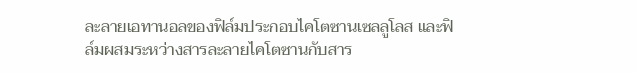ละลายเอทานอลของฟิล์มประกอบไคโตซานเซลลูโลส และฟิล์มผสมระหว่างสารละลายไคโตซานกับสาร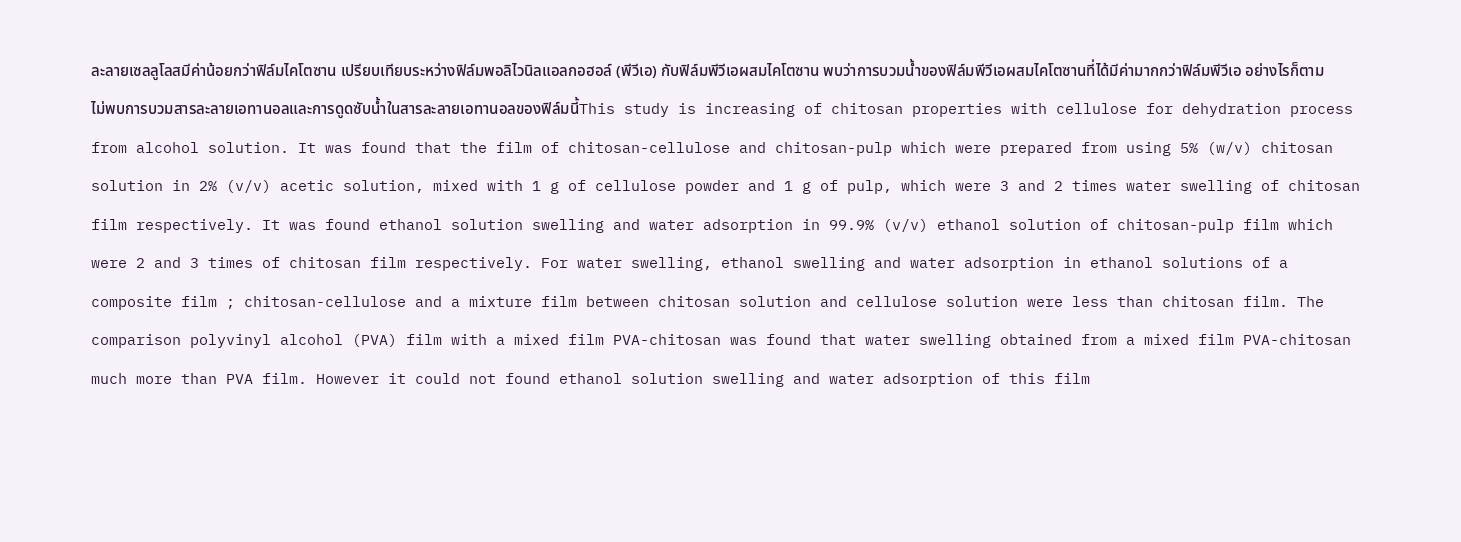ละลายเซลลูโลสมีค่าน้อยกว่าฟิล์มไคโตซาน เปรียบเทียบระหว่างฟิล์มพอลิไวนิลแอลกอฮอล์ (พีวีเอ) กับฟิล์มพีวีเอผสมไคโตซาน พบว่าการบวมน้ำของฟิล์มพีวีเอผสมไคโตซานที่ได้มีค่ามากกว่าฟิล์มพีวีเอ อย่างไรก็ตาม ไม่พบการบวมสารละลายเอทานอลและการดูดซับน้ำในสารละลายเอทานอลของฟิล์มนี้This study is increasing of chitosan properties with cellulose for dehydration process from alcohol solution. It was found that the film of chitosan-cellulose and chitosan-pulp which were prepared from using 5% (w/v) chitosan solution in 2% (v/v) acetic solution, mixed with 1 g of cellulose powder and 1 g of pulp, which were 3 and 2 times water swelling of chitosan film respectively. It was found ethanol solution swelling and water adsorption in 99.9% (v/v) ethanol solution of chitosan-pulp film which were 2 and 3 times of chitosan film respectively. For water swelling, ethanol swelling and water adsorption in ethanol solutions of a composite film ; chitosan-cellulose and a mixture film between chitosan solution and cellulose solution were less than chitosan film. The comparison polyvinyl alcohol (PVA) film with a mixed film PVA-chitosan was found that water swelling obtained from a mixed film PVA-chitosan much more than PVA film. However it could not found ethanol solution swelling and water adsorption of this film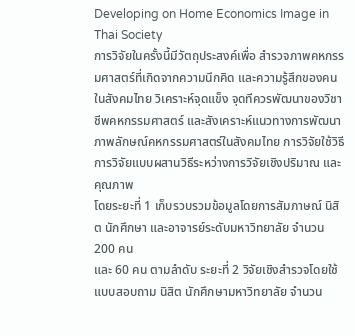Developing on Home Economics Image in Thai Society
การวิจัยในครั้งนี้มีวัตถุประสงค์เพื่อ สำรวจภาพคหกรรมศาสตร์ที่เกิดจากความนึกคิด และความรู้สึกของคน
ในสังคมไทย วิเคราะห์จุดแข็ง จุดทีควรพัฒนาของวิชาชีพคหกรรมศาสตร์ และสังเคราะห์แนวทางการพัฒนา
ภาพลักษณ์คหกรรมศาสตร์ในสังคมไทย การวิจัยใช้วิธีการวิจัยแบบผสานวิธีระหว่างการวิจัยเชิงปริมาณ และคุณภาพ
โดยระยะที่ 1 เก็บรวบรวมข้อมูลโดยการสัมภาษณ์ นิสิต นักศึกษา และอาจารย์ระดับมหาวิทยาลัย จำนวน 200 คน
และ 60 คน ตามลำดับ ระยะที่ 2 วิจัยเชิงสำรวจโดยใช้แบบสอบถาม นิสิต นักศึกษามหาวิทยาลัย จำนวน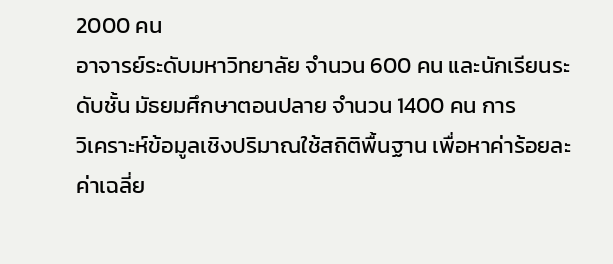2000 คน
อาจารย์ระดับมหาวิทยาลัย จำนวน 600 คน และนักเรียนระดับชั้น มัธยมศึกษาตอนปลาย จำนวน 1400 คน การ
วิเคราะห์ข้อมูลเชิงปริมาณใช้สถิติพื้นฐาน เพื่อหาค่าร้อยละ ค่าเฉลี่ย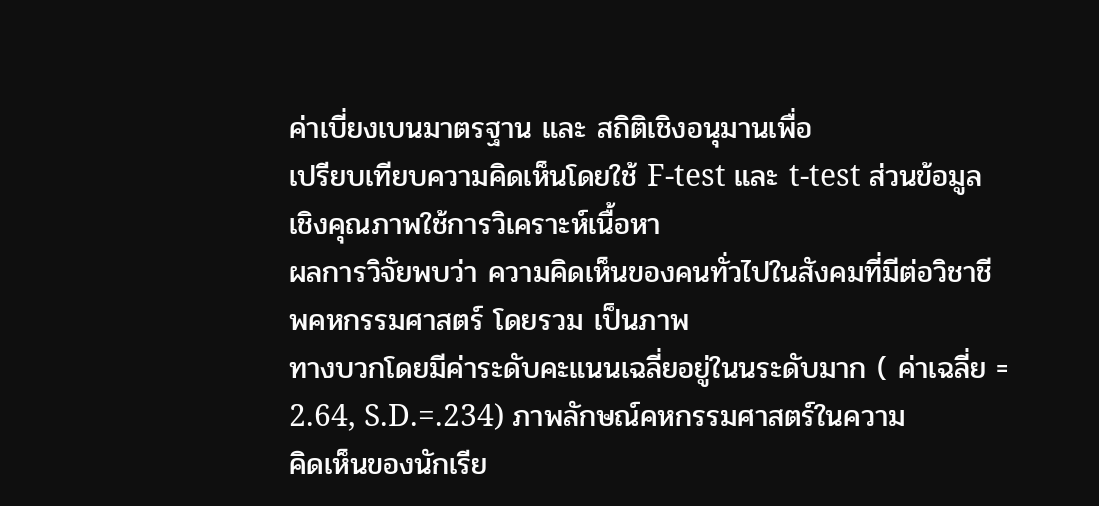ค่าเบี่ยงเบนมาตรฐาน และ สถิติเชิงอนุมานเพื่อ
เปรียบเทียบความคิดเห็นโดยใช้ F-test และ t-test ส่วนข้อมูลเชิงคุณภาพใช้การวิเคราะห์เนื้อหา
ผลการวิจัยพบว่า ความคิดเห็นของคนทั่วไปในสังคมที่มีต่อวิชาชีพคหกรรมศาสตร์ โดยรวม เป็นภาพ
ทางบวกโดยมีค่าระดับคะแนนเฉลี่ยอยู่ในนระดับมาก ( ค่าเฉลี่ย = 2.64, S.D.=.234) ภาพลักษณ์คหกรรมศาสตร์ในความ
คิดเห็นของนักเรีย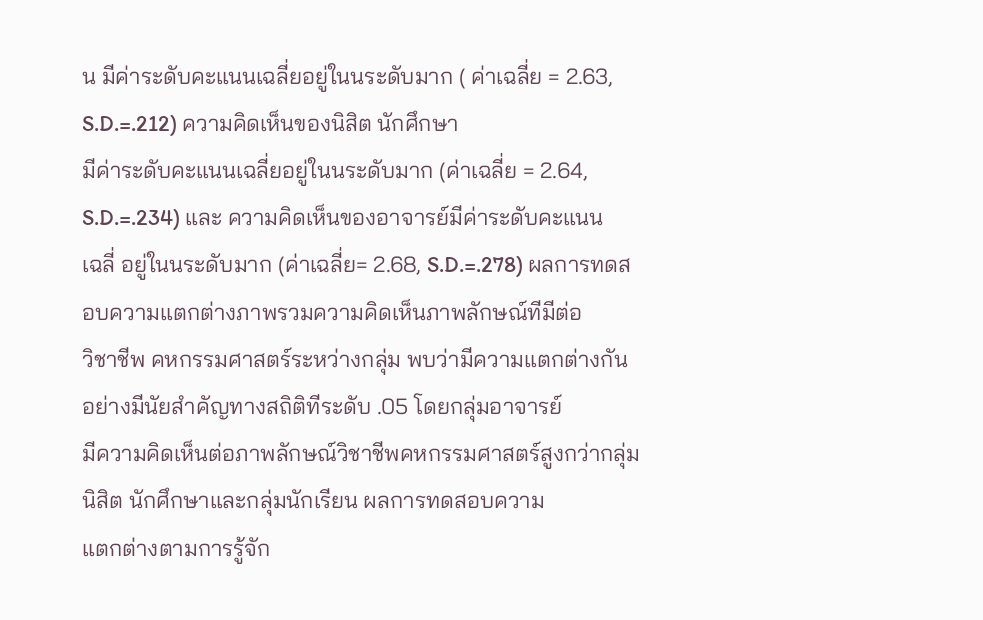น มีค่าระดับคะแนนเฉลี่ยอยู่ในนระดับมาก ( ค่าเฉลี่ย = 2.63, S.D.=.212) ความคิดเห็นของนิสิต นักศึกษา
มีค่าระดับคะแนนเฉลี่ยอยู่ในนระดับมาก (ค่าเฉลี่ย = 2.64, S.D.=.234) และ ความคิดเห็นของอาจารย์มีค่าระดับคะแนน
เฉลี่ อยู่ในนระดับมาก (ค่าเฉลี่ย= 2.68, S.D.=.278) ผลการทดสอบความแตกต่างภาพรวมความคิดเห็นภาพลักษณ์ทีมีต่อ
วิชาชีพ คหกรรมศาสตร์ระหว่างกลุ่ม พบว่ามีความแตกต่างกันอย่างมีนัยสำคัญทางสถิติทีระดับ .05 โดยกลุ่มอาจารย์
มีความคิดเห็นต่อภาพลักษณ์วิชาชีพคหกรรมศาสตร์สูงกว่ากลุ่มนิสิต นักศึกษาและกลุ่มนักเรียน ผลการทดสอบความ
แตกต่างตามการรู้จัก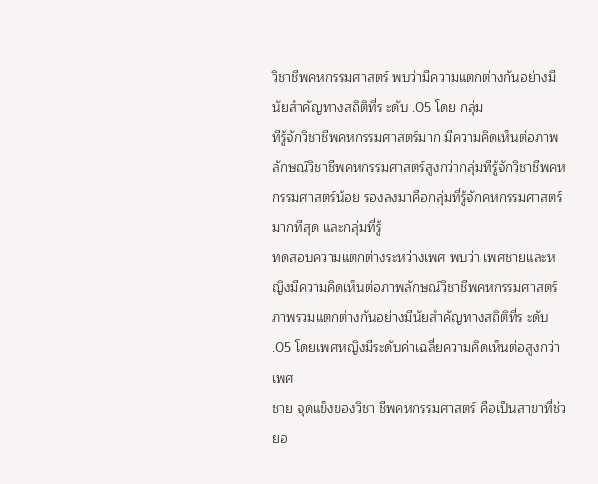วิชาชีพคหกรรมศาสตร์ พบว่ามีความแตกต่างกันอย่างมีนัยสำคัญทางสถิติที่ร ะดับ .05 โดย กลุ่ม
ทีรู้จักวิชาชีพคหกรรมศาสตร์มาก มีความคิดเห็นต่อภาพลักษณ์วิชาชีพคหกรรมศาสตร์สูงกว่ากลุ่มทีรู้จักวิชาชีพคหกรรมศาสตร์น้อย รองลงมาคือกลุ่มที่รู้จักคหกรรมศาสตร์มากทีสุด และกลุ่มที่รู้
ทดสอบความแตกต่างระหว่างเพศ พบว่า เพศชายและหญิงมีความคิดเห็นต่อภาพลักษณ์วิชาชีพคหกรรมศาสตร์
ภาพรวมแตกต่างกันอย่างมีนัยสำคัญทางสถิติที่ร ะดับ .05 โดยเพศหญิงมีระดับค่าเฉลี่ยความคิดเห็นต่อสูงกว่าเพศ
ชาย จุดแข็งของวิชา ชีพคหกรรมศาสตร์ คือเป็นสาขาที่ช่วยอ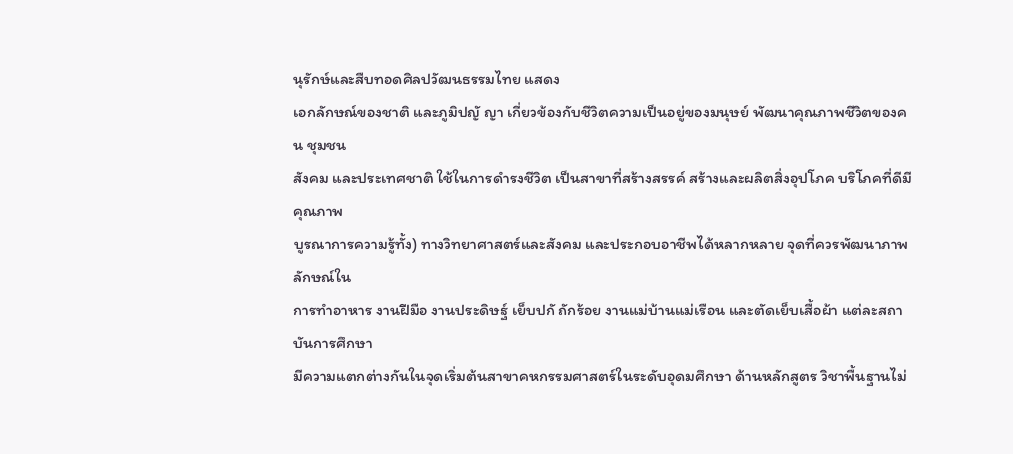นุรักษ์และสืบทอดศิลปวัฒนธรรมไทย แสดง
เอกลักษณ์ของชาติ และภูมิปญั ญา เกี่ยวข้องกับชีวิตความเป็นอยู่ของมนุษย์ พัฒนาคุณภาพชีวิตของคน ชุมชน
สังคม และประเทศชาติ ใช้ในการดำรงชีวิต เป็นสาขาที่สร้างสรรค์ สร้างและผลิตสิ่งอุปโภค บริโภคที่ดีมีคุณภาพ
บูรณาการความรู้ทั้ง) ทางวิทยาศาสตร์และสังคม และประกอบอาชีพได้หลากหลาย จุดที่ควรพัฒนาภาพลักษณ์ใน
การทำอาหาร งานฝีมือ งานประดิษฐ์ เย็บปกั ถักร้อย งานแม่บ้านแม่เรือน และตัดเย็บเสื้อผ้า แต่ละสถาบันการศึกษา
มีความแตกต่างกันในจุดเริ่มต้นสาขาคหกรรมศาสตร์ในระดับอุดมศึกษา ด้านหลักสูตร วิชาพื้นฐานไม่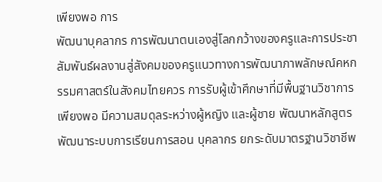เพียงพอ การ
พัฒนาบุคลากร การพัฒนาตนเองสู่โลกกว้างของครูและการประชาสัมพันธ์ผลงานสู่สังคมของครูแนวทางการพัฒนาภาพลักษณ์คหกรรมศาสตร์ในสังคมไทยควร การรับผู้เข้าศึกษาที่มีพื้นฐานวิชาการเพียงพอ มีความสมดุลระหว่างผู้หญิง และผู้ชาย พัฒนาหลักสูตร พัฒนาระบบการเรียนการสอน บุคลากร ยกระดับมาตรฐานวิชาชีพ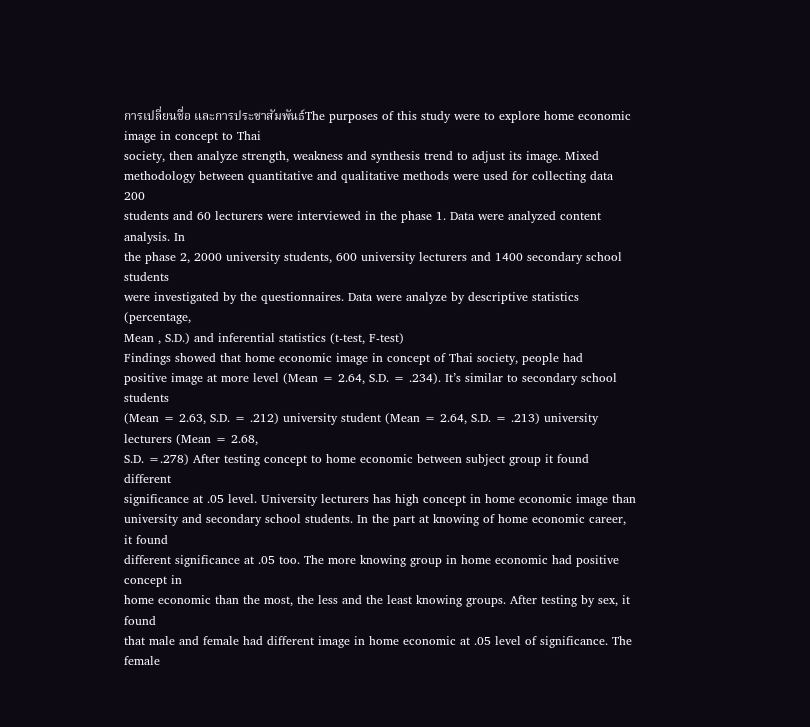การเปลี่ยนชื่อ และการประชาสัมพันธ์The purposes of this study were to explore home economic image in concept to Thai
society, then analyze strength, weakness and synthesis trend to adjust its image. Mixed
methodology between quantitative and qualitative methods were used for collecting data 200
students and 60 lecturers were interviewed in the phase 1. Data were analyzed content analysis. In
the phase 2, 2000 university students, 600 university lecturers and 1400 secondary school students
were investigated by the questionnaires. Data were analyze by descriptive statistics (percentage,
Mean , S.D.) and inferential statistics (t-test, F-test)
Findings showed that home economic image in concept of Thai society, people had
positive image at more level (Mean = 2.64, S.D. = .234). It’s similar to secondary school students
(Mean = 2.63, S.D. = .212) university student (Mean = 2.64, S.D. = .213) university lecturers (Mean = 2.68,
S.D. =.278) After testing concept to home economic between subject group it found different
significance at .05 level. University lecturers has high concept in home economic image than
university and secondary school students. In the part at knowing of home economic career, it found
different significance at .05 too. The more knowing group in home economic had positive concept in
home economic than the most, the less and the least knowing groups. After testing by sex, it found
that male and female had different image in home economic at .05 level of significance. The female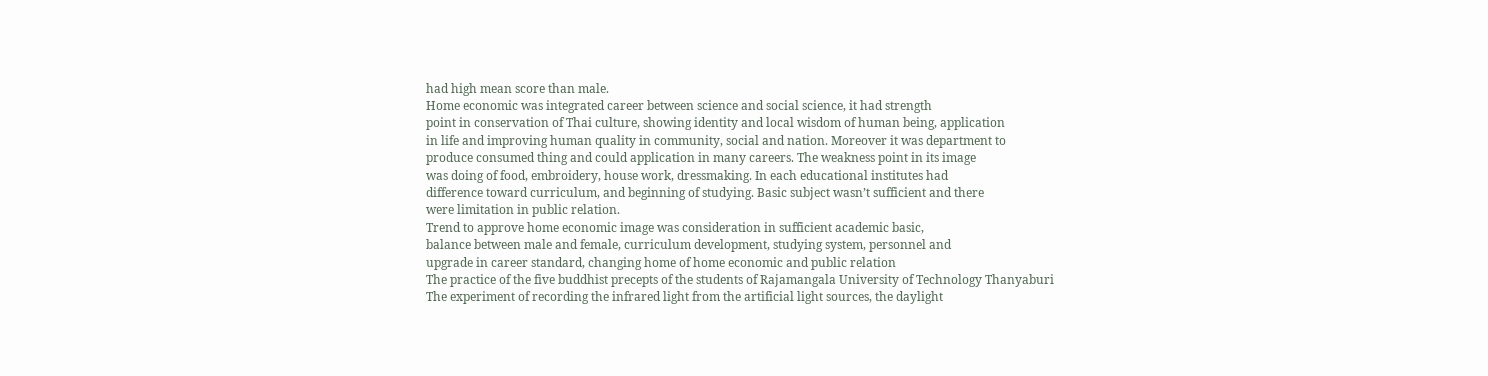had high mean score than male.
Home economic was integrated career between science and social science, it had strength
point in conservation of Thai culture, showing identity and local wisdom of human being, application
in life and improving human quality in community, social and nation. Moreover it was department to
produce consumed thing and could application in many careers. The weakness point in its image
was doing of food, embroidery, house work, dressmaking. In each educational institutes had
difference toward curriculum, and beginning of studying. Basic subject wasn’t sufficient and there
were limitation in public relation.
Trend to approve home economic image was consideration in sufficient academic basic,
balance between male and female, curriculum development, studying system, personnel and
upgrade in career standard, changing home of home economic and public relation
The practice of the five buddhist precepts of the students of Rajamangala University of Technology Thanyaburi
The experiment of recording the infrared light from the artificial light sources, the daylight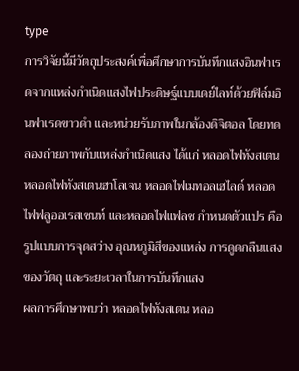type
การวิจัยนี้มีวัตถุประสงค์เพื่อศึกษาการบันทึกแสงอินฟาเรดจากแหล่งกำเนิดแสงไฟประดิษฐ์แบบเดย์ไลท์ด้วยฟิล์มอินฟาเรดขาวดำ และหน่วยรับภาพในกล้องดิจิตอล โดยทดลองถ่ายภาพกับแหล่งกำเนิดแสง ได้แก่ หลอดไฟทังสเตน หลอดไฟทังสเตนฮาโลเจน หลอดไฟเมทอลเฮไลด์ หลอดไฟฟลูออเรสเซนท์ และหลอดไฟแฟลช กำหนดตัวแปร คือ รูปแบบการจุดสว่าง อุณหภูมิสีของแหล่ง การดูดกลืนแสงของวัตถุ และระยะเวลาในการบันทึกแสง
ผลการศึกษาพบว่า หลอดไฟทังสเตน หลอ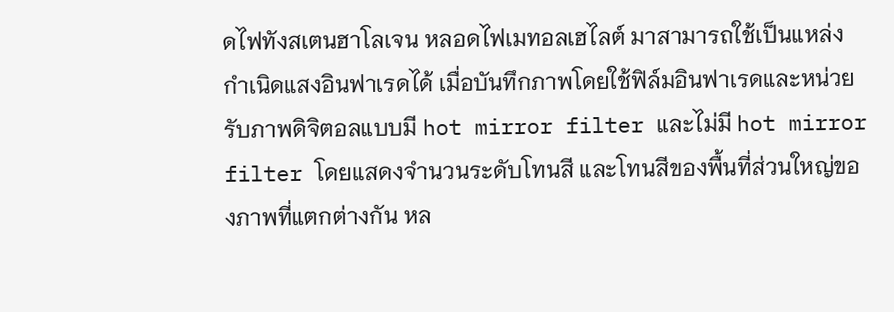ดไฟทังสเตนฮาโลเจน หลอดไฟเมทอลเฮไลต์ มาสามารถใช้เป็นแหล่งกำเนิดแสงอินฟาเรดได้ เมื่อบันทึกภาพโดยใช้ฟิล์มอินฟาเรดและหน่วยรับภาพดิจิตอลแบบมี hot mirror filter และไม่มี hot mirror filter โดยแสดงจำนวนระดับโทนสี และโทนสีของพื้นที่ส่วนใหญ่ของภาพที่แตกต่างกัน หล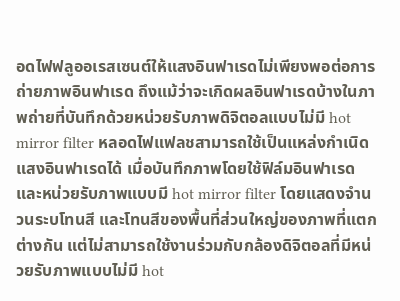อดไฟฟลูออเรสเซนต์ให้แสงอินฟาเรดไม่เพียงพอต่อการถ่ายภาพอินฟาเรด ถึงแม้ว่าจะเกิดผลอินฟาเรดบ้างในภาพถ่ายที่บันทึกด้วยหน่วยรับภาพดิจิตอลแบบไม่มี hot mirror filter หลอดไฟแฟลชสามารถใช้เป็นแหล่งกำเนิดแสงอินฟาเรดได้ เมื่อบันทึกภาพโดยใช้ฟิล์มอินฟาเรดและหน่วยรับภาพแบบมี hot mirror filter โดยแสดงจำนวนระบโทนสี และโทนสีของพื้นที่ส่วนใหญ่ของภาพที่แตกต่างกัน แต่ไม่สามารถใช้งานร่วมกับกล้องดิจิตอลที่มีหน่วยรับภาพแบบไม่มี hot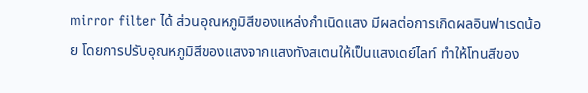mirror filter ได้ ส่วนอุณหภูมิสีของแหล่งกำเนิดแสง มีผลต่อการเกิดผลอินฟาเรดน้อย โดยการปรับอุณหภูมิสีของแสงจากแสงทังสเตนให้เป็นแสงเดย์ไลท์ ทำให้โทนสีของ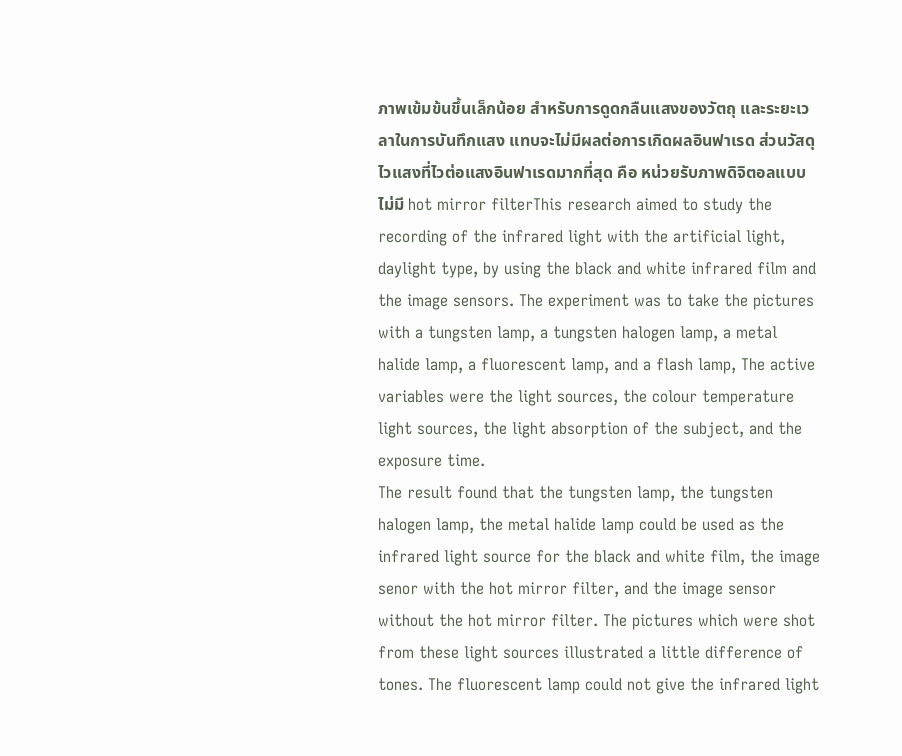ภาพเข้มข้นขึ้นเล็กน้อย สำหรับการดูดกลืนแสงของวัตถุ และระยะเวลาในการบันทึกแสง แทบจะไม่มีผลต่อการเกิดผลอินฟาเรด ส่วนวัสดุไวแสงที่ไวต่อแสงอินฟาเรดมากที่สุด คือ หน่วยรับภาพดิจิตอลแบบไม่มี hot mirror filterThis research aimed to study the recording of the infrared light with the artificial light, daylight type, by using the black and white infrared film and the image sensors. The experiment was to take the pictures with a tungsten lamp, a tungsten halogen lamp, a metal halide lamp, a fluorescent lamp, and a flash lamp, The active variables were the light sources, the colour temperature light sources, the light absorption of the subject, and the exposure time.
The result found that the tungsten lamp, the tungsten halogen lamp, the metal halide lamp could be used as the infrared light source for the black and white film, the image senor with the hot mirror filter, and the image sensor without the hot mirror filter. The pictures which were shot from these light sources illustrated a little difference of tones. The fluorescent lamp could not give the infrared light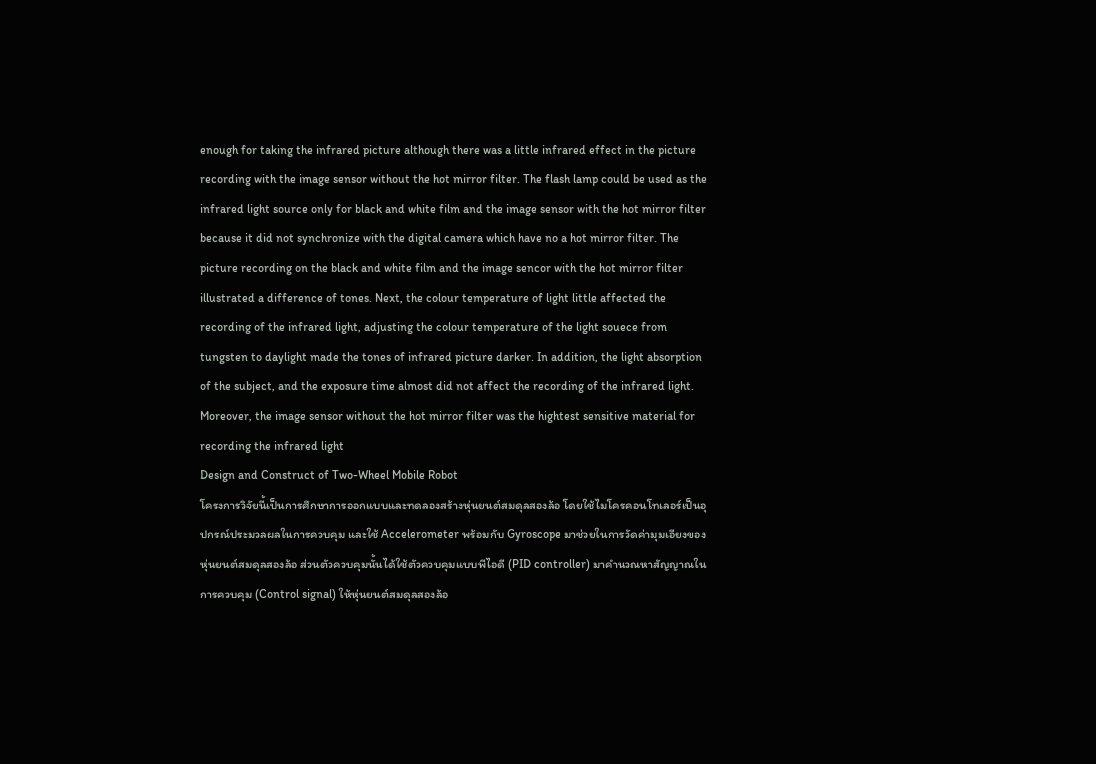enough for taking the infrared picture although there was a little infrared effect in the picture recording with the image sensor without the hot mirror filter. The flash lamp could be used as the infrared light source only for black and white film and the image sensor with the hot mirror filter because it did not synchronize with the digital camera which have no a hot mirror filter. The picture recording on the black and white film and the image sencor with the hot mirror filter illustrated a difference of tones. Next, the colour temperature of light little affected the recording of the infrared light, adjusting the colour temperature of the light souece from tungsten to daylight made the tones of infrared picture darker. In addition, the light absorption of the subject, and the exposure time almost did not affect the recording of the infrared light. Moreover, the image sensor without the hot mirror filter was the hightest sensitive material for recording the infrared light
Design and Construct of Two-Wheel Mobile Robot
โครงการวิจัยนี้เป็นการศึกษาการออกแบบและทดลองสร้างหุ่นยนต์สมดุลสองล้อ โดยใช้ไมโครคอนโทเลอร์เป็นอุปกรณ์ประมวลผลในการควบคุม และใช้ Accelerometer พร้อมกับ Gyroscope มาช่วยในการวัดค่ามุมเอียงของหุ่นยนต์สมดุลสองล้อ ส่วนตัวควบคุมนั้นได้ใช้ตัวควบคุมแบบพีไอดี (PID controller) มาคำนวณหาสัญญาณในการควบคุม (Control signal) ให้หุ่นยนต์สมดุลสองล้อ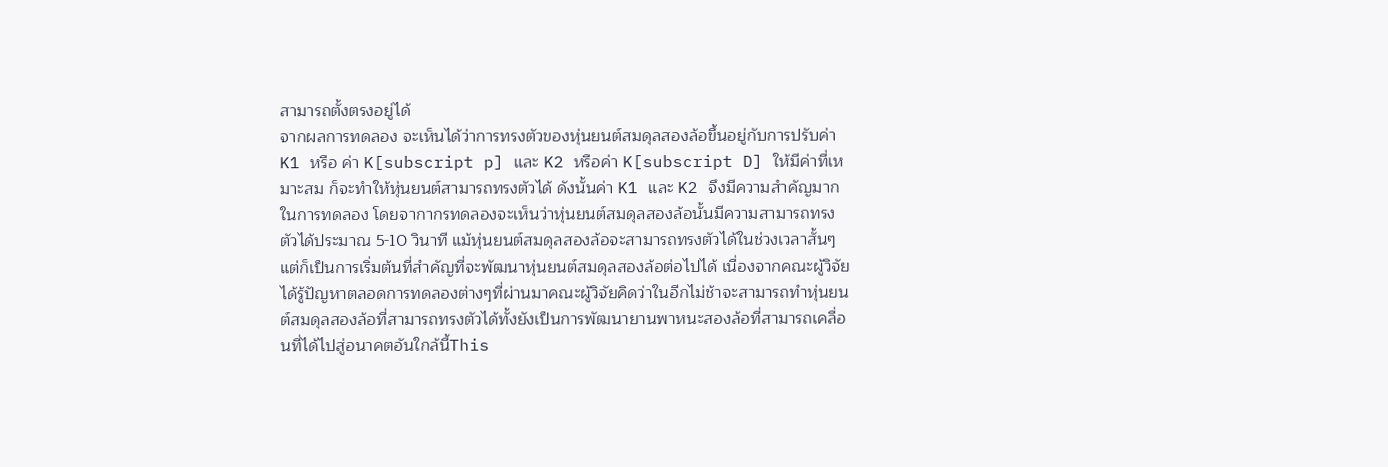สามารถตั้งตรงอยู่ได้
จากผลการทดลอง จะเห็นได้ว่าการทรงตัวของหุ่นยนต์สมดุลสองล้อขึ้นอยู่กับการปรับค่า K1 หรือ ค่า K[subscript p] และ K2 หรือค่า K[subscript D] ให้มีค่าที่เหมาะสม ก็จะทำให้หุ่นยนต์สามารถทรงตัวได้ ดังนั้นค่า K1 และ K2 จึงมีความสำคัญมากในการทดลอง โดยจากากรทดลองจะเห็นว่าหุ่นยนต์สมดุลสองล้อนั้นมีความสามารถทรงตัวได้ประมาณ 5-10 วินาที แม้หุ่นยนต์สมดุลสองล้อจะสามารถทรงตัวได้ในช่วงเวลาสั้นๆแต่ก็เป็นการเริ่มต้นที่สำคัญที่จะพัฒนาหุ่นยนต์สมดุลสองล้อต่อไปได้ เนื่องจากคณะผู้วิจัยได้รู้ปัญหาตลอดการทดลองต่างๆที่ผ่านมาคณะผู้วิจัยคิดว่าในอีกไม่ช้าจะสามารถทำหุ่นยนต์สมดุลสองล้อที่สามารถทรงตัวได้ทั้งยังเป็นการพัฒนายานพาหนะสองล้อที่สามารถเคลื่อนที่ได้ไปสู่อนาคตอันใกล้นี้This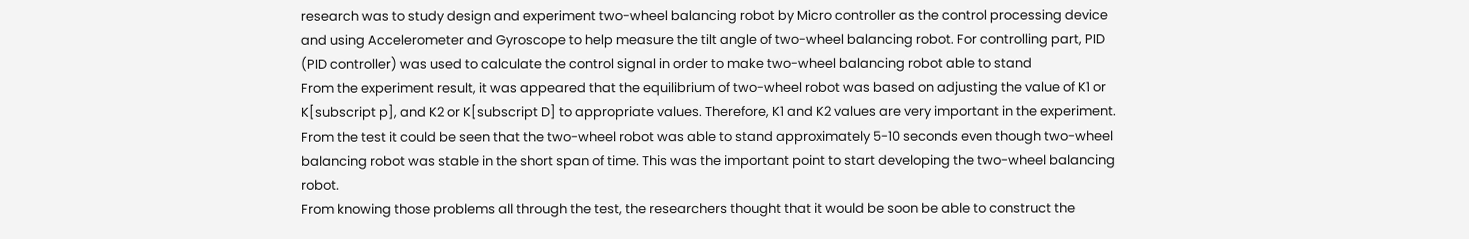research was to study design and experiment two-wheel balancing robot by Micro controller as the control processing device and using Accelerometer and Gyroscope to help measure the tilt angle of two-wheel balancing robot. For controlling part, PID (PID controller) was used to calculate the control signal in order to make two-wheel balancing robot able to stand
From the experiment result, it was appeared that the equilibrium of two-wheel robot was based on adjusting the value of K1 or K[subscript p], and K2 or K[subscript D] to appropriate values. Therefore, K1 and K2 values are very important in the experiment. From the test it could be seen that the two-wheel robot was able to stand approximately 5-10 seconds even though two-wheel balancing robot was stable in the short span of time. This was the important point to start developing the two-wheel balancing robot.
From knowing those problems all through the test, the researchers thought that it would be soon be able to construct the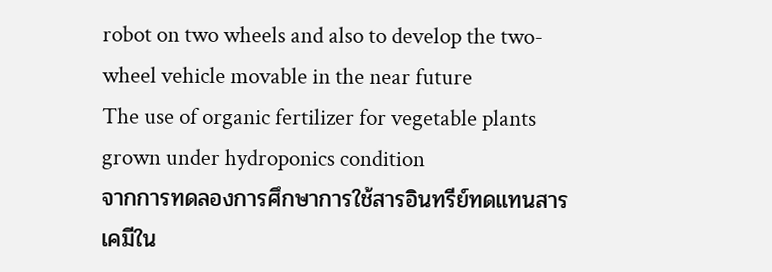robot on two wheels and also to develop the two-wheel vehicle movable in the near future
The use of organic fertilizer for vegetable plants grown under hydroponics condition
จากการทดลองการศึกษาการใช้สารอินทรีย์ทดแทนสารเคมีใน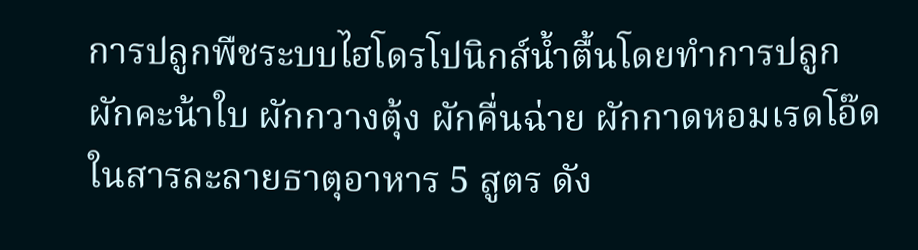การปลูกพืชระบบไฮโดรโปนิกส์น้ำตื้นโดยทำการปลูก ผักคะน้าใบ ผักกวางตุ้ง ผักคื่นฉ่าย ผักกาดหอมเรดโอ๊ดในสารละลายธาตุอาหาร 5 สูตร ดัง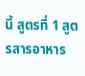นี้ สูตรที่ 1 สูตรสารอาหาร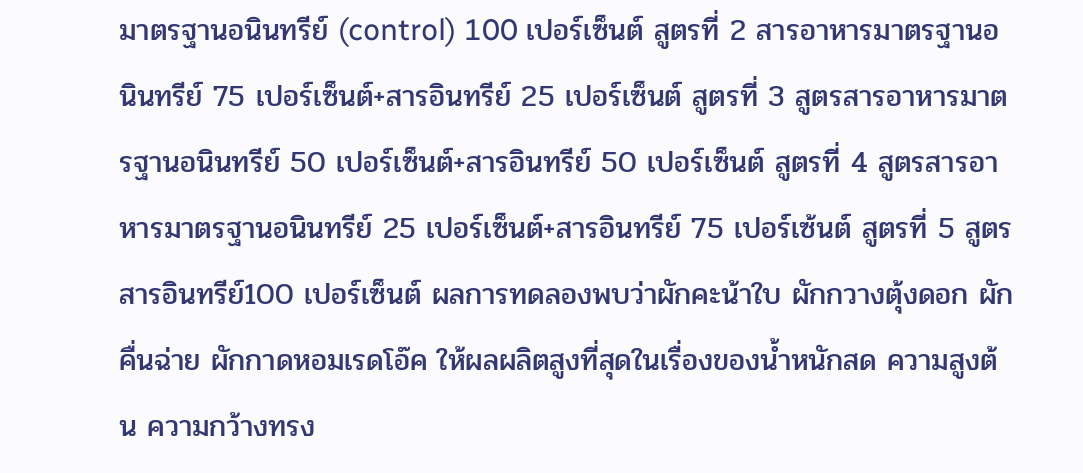มาตรฐานอนินทรีย์ (control) 100 เปอร์เซ็นต์ สูตรที่ 2 สารอาหารมาตรฐานอนินทรีย์ 75 เปอร์เซ็นต์+สารอินทรีย์ 25 เปอร์เซ็นต์ สูตรที่ 3 สูตรสารอาหารมาตรฐานอนินทรีย์ 50 เปอร์เซ็นต์+สารอินทรีย์ 50 เปอร์เซ็นต์ สูตรที่ 4 สูตรสารอาหารมาตรฐานอนินทรีย์ 25 เปอร์เซ็นต์+สารอินทรีย์ 75 เปอร์เซ้นต์ สูตรที่ 5 สูตรสารอินทรีย์100 เปอร์เซ็นต์ ผลการทดลองพบว่าผักคะน้าใบ ผักกวางตุ้งดอก ผักคื่นฉ่าย ผักกาดหอมเรดโอ๊ค ให้ผลผลิตสูงที่สุดในเรื่องของน้ำหนักสด ความสูงต้น ความกว้างทรง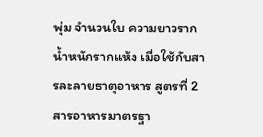พุ่ม จำนวนใบ ความยาวราก น้ำหนักรากแห้ง เมื่อใช้กับสารละลายธาตุอาหาร สูตรที่ 2 สารอาหารมาตรฐา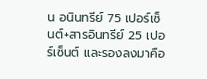น อนินทรีย์ 75 เปอร์เซ็นต์+สารอินทรีย์ 25 เปอร์เซ็นต์ และรองลงมาคือ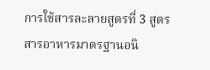การใช้สารละลายสูตรที่ 3 สูตรสารอาหารมาตรฐานอนิ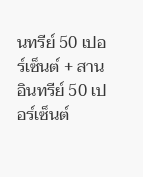นทรีย์ 50 เปอร์เซ็นต์ + สาน อินทรีย์ 50 เปอร์เซ็นต์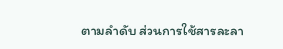ตามลำดับ ส่วนการใช้สารละลา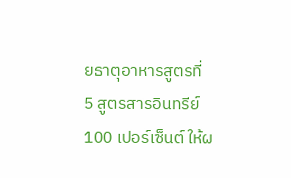ยธาตุอาหารสูตรที่ 5 สูตรสารอินทรีย์ 100 เปอร์เซ็นต์ ให้ผ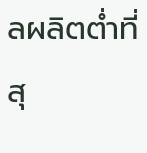ลผลิตต่ำที่สุ